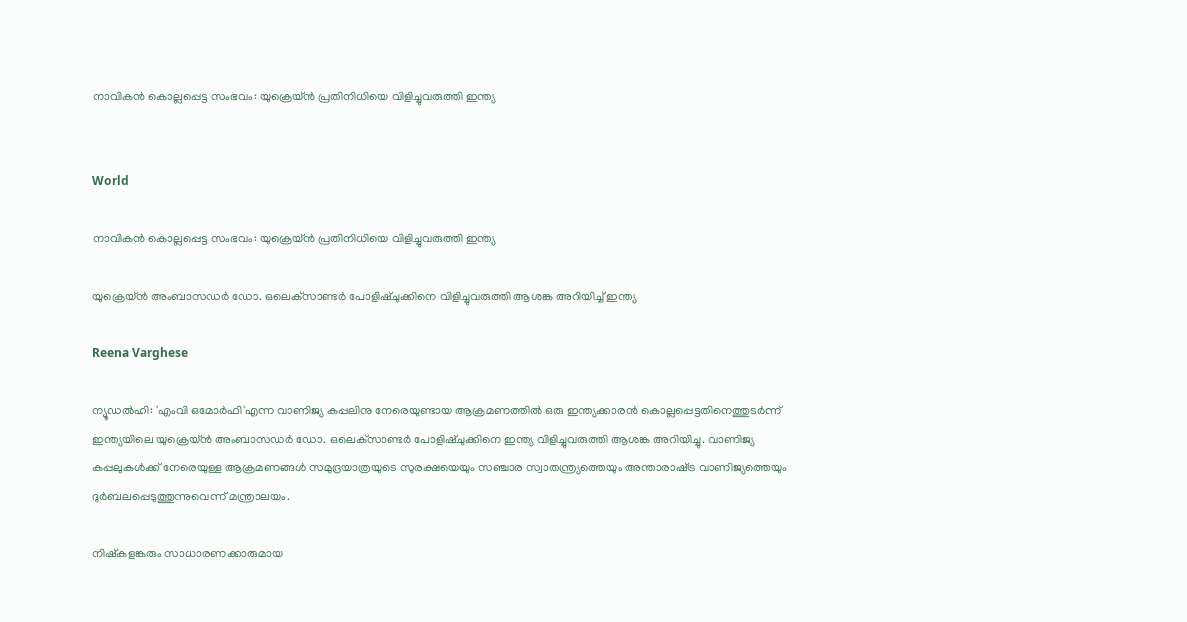നാവികന്‍ കൊല്ലപ്പെട്ട സംഭവം: യുക്രെയ്ന്‍ പ്രതിനിധിയെ വിളിച്ചുവരുത്തി ഇന്ത്യ


World

നാവികന്‍ കൊല്ലപ്പെട്ട സംഭവം: യുക്രെയ്ന്‍ പ്രതിനിധിയെ വിളിച്ചുവരുത്തി ഇന്ത്യ

യുക്രെയ്ന്‍ അംബാസഡര്‍ ഡോ. ഒലെക്‌സാണ്ടര്‍ പോളിഷ്ചുക്കിനെ വിളിച്ചുവരുത്തി ആശങ്ക അറിയിച്ച് ഇന്ത്യ

Reena Varghese

ന്യൂഡല്‍ഹി: 'എംവി ഒമോര്‍ഫി'എന്ന വാണിജ്യ കപ്പലിനു നേരെയുണ്ടായ ആക്രമണത്തില്‍ ഒരു ഇന്ത്യക്കാരന്‍ കൊല്ലപ്പെട്ടതിനെത്തുടര്‍ന്ന് ഇന്ത്യയിലെ യുക്രെയ്ന്‍ അംബാസഡര്‍ ഡോ. ഒലെക്‌സാണ്ടര്‍ പോളിഷ്ചുക്കിനെ ഇന്ത്യ വിളിച്ചുവരുത്തി ആശങ്ക അറിയിച്ചു. വാണിജ്യ കപ്പലുകള്‍ക്ക് നേരെയുള്ള ആക്രമണങ്ങള്‍ സമുദ്രയാത്രയുടെ സുരക്ഷയെയും സഞ്ചാര സ്വാതന്ത്ര്യത്തെയും അന്താരാഷ്‌ട്ര വാണിജ്യത്തെയും ദുര്‍ബലപ്പെടുത്തുന്നുവെന്ന് മന്ത്രാലയം.

നിഷ്‌കളങ്കരും സാധാരണക്കാരുമായ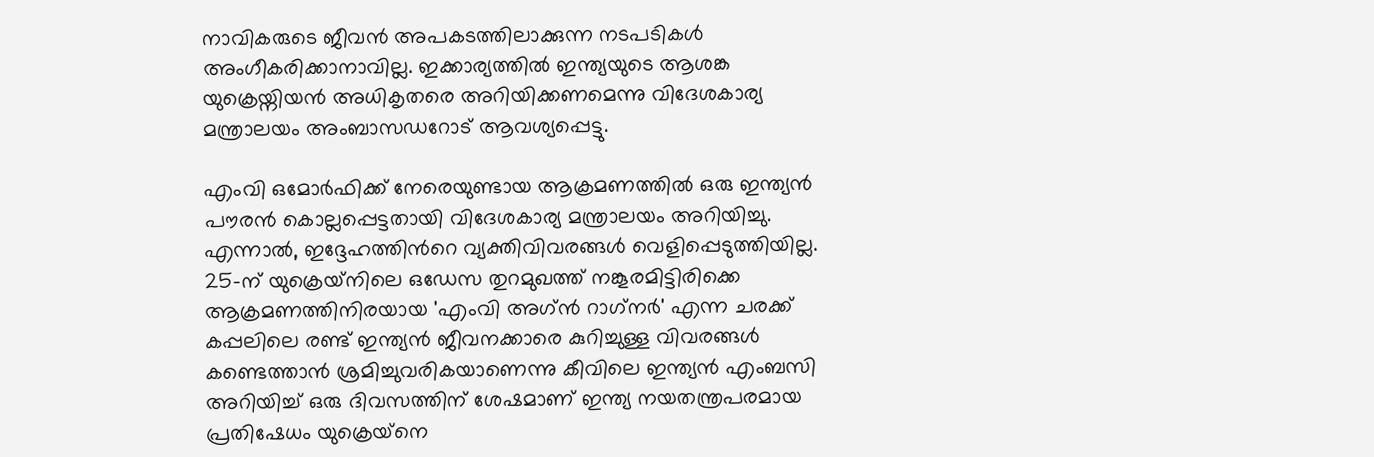നാവികരുടെ ജീവന്‍ അപകടത്തിലാക്കുന്ന നടപടികള്‍ അംഗീകരിക്കാനാവില്ല. ഇക്കാര്യത്തിൽ ഇന്ത്യയുടെ ആശങ്ക യുക്രെയ്നിയന്‍ അധികൃതരെ അറിയിക്കണമെന്നു വിദേശകാര്യ മന്ത്രാലയം അംബാസഡറോട് ആവശ്യപ്പെട്ടു.

എംവി ഒമോര്‍ഫിക്ക് നേരെയുണ്ടായ ആക്രമണത്തില്‍ ഒരു ഇന്ത്യന്‍ പൗരന്‍ കൊല്ലപ്പെട്ടതായി വിദേശകാര്യ മന്ത്രാലയം അറിയിച്ചു. എന്നാല്‍, ഇദ്ദേഹത്തിന്‍റെ വ്യക്തിവിവരങ്ങൾ വെളിപ്പെടുത്തിയില്ല. 25-ന് യുക്രെയ്‌നിലെ ഒഡേസ തുറമുഖത്ത് നങ്കൂരമിട്ടിരിക്കെ ആക്രമണത്തിനിരയായ 'എംവി അഗ്ന്‍ റാഗ്‌നര്‍' എന്ന ചരക്ക് കപ്പലിലെ രണ്ട് ഇന്ത്യന്‍ ജീവനക്കാരെ കുറിച്ചുള്ള വിവരങ്ങള്‍ കണ്ടെത്താന്‍ ശ്രമിച്ചുവരികയാണെന്നു കീവിലെ ഇന്ത്യന്‍ എംബസി അറിയിച്ച് ഒരു ദിവസത്തിന് ശേഷമാണ് ഇന്ത്യ നയതന്ത്രപരമായ പ്രതിഷേധം യുക്രെയ്‌നെ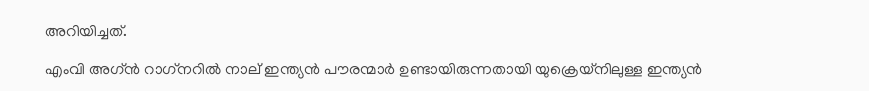അറിയിച്ചത്.

എംവി അഗ്ന്‍ റാഗ്‌നറില്‍ നാല് ഇന്ത്യന്‍ പൗരന്മാര്‍ ഉണ്ടായിരുന്നതായി യുക്രെയ്‌നിലുള്ള ഇന്ത്യന്‍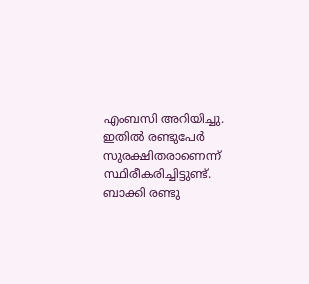എംബസി അറിയിച്ചു. ഇതില്‍ രണ്ടുപേര്‍ സുരക്ഷിതരാണെന്ന് സ്ഥിരീകരിച്ചിട്ടുണ്ട്. ബാക്കി രണ്ടു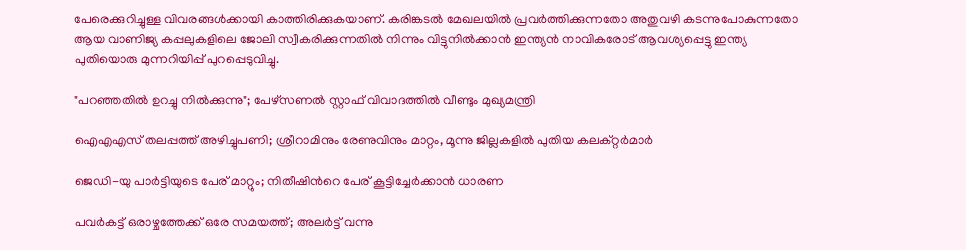പേരെക്കുറിച്ചുള്ള വിവരങ്ങള്‍ക്കായി കാത്തിരിക്കുകയാണ്. കരിങ്കടല്‍ മേഖലയില്‍ പ്രവര്‍ത്തിക്കുന്നതോ അതുവഴി കടന്നുപോകുന്നതോ ആയ വാണിജ്യ കപ്പലുകളിലെ ജോലി സ്വീകരിക്കുന്നതില്‍ നിന്നും വിട്ടുനില്‍ക്കാന്‍ ഇന്ത്യന്‍ നാവികരോട് ആവശ്യപ്പെട്ടു ഇന്ത്യ പുതിയൊരു മുന്നറിയിപ്പ് പുറപ്പെടുവിച്ചു.

"പറഞ്ഞതിൽ ഉറച്ചു നിൽക്കുന്നു"; പേഴ്സണ‌ൽ സ്റ്റാഫ് വിവാദത്തിൽ വീണ്ടും മുഖ്യമന്ത്രി

ഐഎഎസ് തലപ്പത്ത് അഴിച്ചുപണി; ശ്രീറാമിനും രേണുവിനും മാറ്റം, മൂന്നു ജില്ലകളിൽ പുതിയ കലക്റ്റർമാർ

ജെഡി-യു പാർട്ടിയുടെ പേര് മാറ്റും; നിതീഷിന്‍റെ പേര് കൂട്ടിച്ചേർക്കാൻ ധാരണ

പവർകട്ട് ഒരാഴ്ചത്തേക്ക് ഒരേ സമയത്ത്; അലർട്ട് വന്നു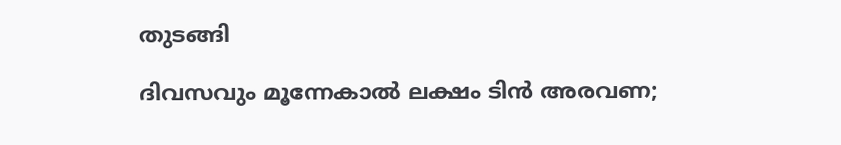തുടങ്ങി

ദിവസവും മൂന്നേകാൽ ലക്ഷം ടിൻ അരവണ;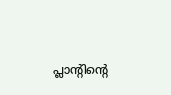പ്ലാന്‍റിന്‍റെ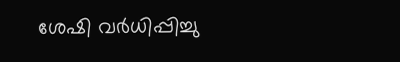ശേഷി വർധിപ്പിച്ചു